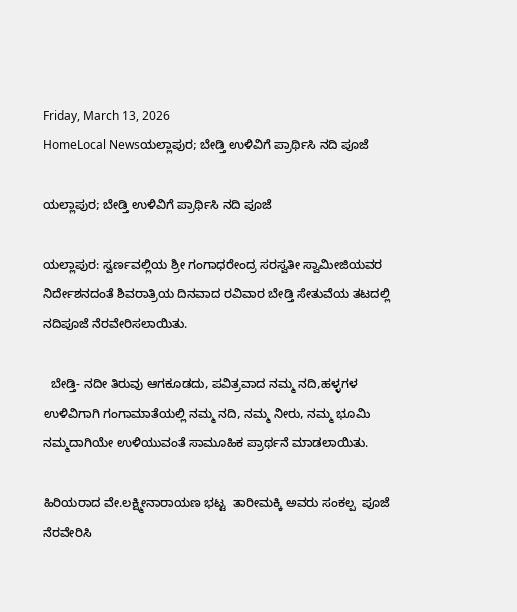Friday, March 13, 2026
HomeLocal Newsಯಲ್ಲಾಪುರ; ಬೇಡ್ತಿ ಉಳಿವಿಗೆ ಪ್ರಾರ್ಥಿಸಿ ನದಿ ಪೂಜೆ

ಯಲ್ಲಾಪುರ; ಬೇಡ್ತಿ ಉಳಿವಿಗೆ ಪ್ರಾರ್ಥಿಸಿ ನದಿ ಪೂಜೆ

ಯಲ್ಲಾಪುರ: ಸ್ವರ್ಣವಲ್ಲಿಯ ಶ್ರೀ ಗಂಗಾಧರೇಂದ್ರ ಸರಸ್ವತೀ ಸ್ವಾಮೀಜಿಯವರ ನಿರ್ದೇಶನದಂತೆ ಶಿವರಾತ್ರಿಯ ದಿನವಾದ ರವಿವಾರ ಬೇಡ್ತಿ ಸೇತುವೆಯ ತಟದಲ್ಲಿ ನದಿಪೂಜೆ ನೆರವೇರಿಸಲಾಯಿತು‌.

  ಬೇಡ್ತಿ- ನದೀ ತಿರುವು ಆಗಕೂಡದು‌, ಪವಿತ್ರವಾದ ನಮ್ಮ ನದಿ,ಹಳ್ಳಗಳ ಉಳಿವಿಗಾಗಿ ಗಂಗಾಮಾತೆಯಲ್ಲಿ ನಮ್ಮ ನದಿ, ನಮ್ಮ ನೀರು, ನಮ್ಮ ಭೂಮಿ ನಮ್ಮದಾಗಿಯೇ ಉಳಿಯುವಂತೆ ಸಾಮೂಹಿಕ ಪ್ರಾರ್ಥನೆ ಮಾಡಲಾಯಿತು.

ಹಿರಿಯರಾದ ವೇ.ಲಕ್ಷ್ಮೀನಾರಾಯಣ ಭಟ್ಟ  ತಾರೀಮಕ್ಕಿ ಅವರು ಸಂಕಲ್ಪ  ಪೂಜೆ ನೆರವೇರಿಸಿ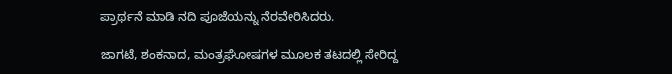ಪ್ರಾರ್ಥನೆ ಮಾಡಿ‌ ನದಿ ಪೂಜೆಯನ್ನು ನೆರವೇರಿಸಿದರು.

ಜಾಗಟೆ, ಶಂಕನಾದ, ಮಂತ್ರಘೋಷಗಳ ಮೂಲಕ ತಟದಲ್ಲಿ ಸೇರಿದ್ದ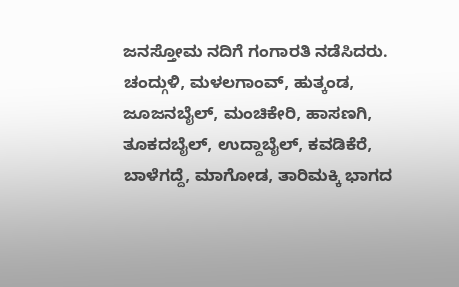ಜನಸ್ತೋಮ ನದಿಗೆ ಗಂಗಾರತಿ ನಡೆಸಿದರು. ಚಂದ್ಗುಳಿ, ಮಳಲಗಾಂವ್, ಹುತ್ಕಂಡ, ಜೂಜನಬೈಲ್, ಮಂಚಿಕೇರಿ, ಹಾಸಣಗಿ, ತೂಕದಬೈಲ್, ಉದ್ದಾಬೈಲ್, ಕವಡಿಕೆರೆ, ಬಾಳೆಗದ್ದೆ, ಮಾಗೋಡ, ತಾರಿಮಕ್ಕಿ ಭಾಗದ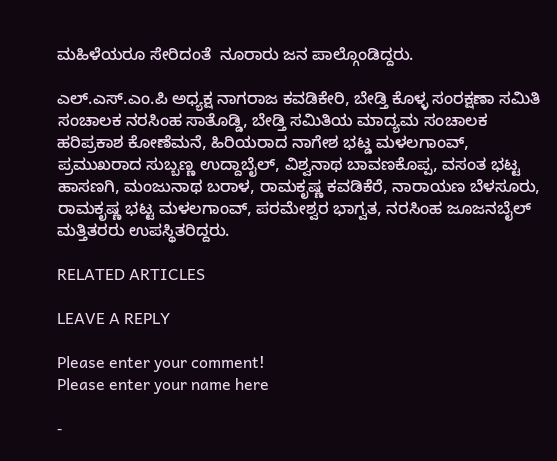ಮಹಿಳೆಯರೂ ಸೇರಿದಂತೆ  ನೂರಾರು ಜನ ಪಾಲ್ಗೊಂಡಿದ್ದರು.

ಎಲ್.ಎಸ್.ಎಂ.ಪಿ ಅಧ್ಯಕ್ಷ ನಾಗರಾಜ ಕವಡಿಕೇರಿ, ಬೇಡ್ತಿ ಕೊಳ್ಳ ಸಂರಕ್ಷಣಾ ಸಮಿತಿ ಸಂಚಾಲಕ ನರಸಿಂಹ ಸಾತೊಡ್ಡಿ, ಬೇಡ್ತಿ ಸಮಿತಿಯ ಮಾದ್ಯಮ ಸಂಚಾಲಕ ಹರಿಪ್ರಕಾಶ ಕೋಣೆಮನೆ, ಹಿರಿಯರಾದ ನಾಗೇಶ ಭಟ್ಡ ಮಳಲಗಾಂವ್, ಪ್ರಮುಖರಾದ ಸುಬ್ಬಣ್ಣ ಉದ್ದಾಬೈಲ್, ವಿಶ್ವನಾಥ ಬಾವಣಕೊಪ್ಪ, ವಸಂತ ಭಟ್ಟ ಹಾಸಣಗಿ, ಮಂಜುನಾಥ ಬರಾಳ, ರಾಮಕೃಷ್ಣ ಕವಡಿಕೆರೆ, ನಾರಾಯಣ ಬೆಳಸೂರು, ರಾಮಕೃಷ್ಣ ಭಟ್ಟ ಮಳಲಗಾಂವ್, ಪರಮೇಶ್ವರ ಭಾಗ್ವತ, ನರಸಿಂಹ ಜೂಜನಬೈಲ್ ಮತ್ತಿತರರು ಉಪಸ್ಥಿತರಿದ್ದರು.

RELATED ARTICLES

LEAVE A REPLY

Please enter your comment!
Please enter your name here

-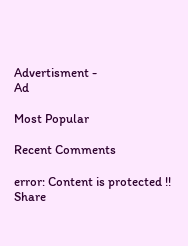Advertisment -
Ad

Most Popular

Recent Comments

error: Content is protected !!
Share